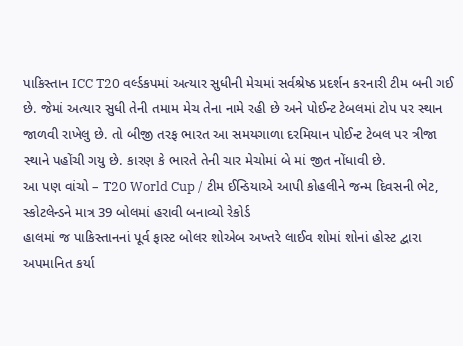પાકિસ્તાન ICC T20 વર્લ્ડકપમાં અત્યાર સુધીની મેચમાં સર્વશ્રેષ્ઠ પ્રદર્શન કરનારી ટીમ બની ગઈ છે. જેમાં અત્યાર સુધી તેની તમામ મેચ તેના નામે રહી છે અને પોઈન્ટ ટેબલમાં ટોપ પર સ્થાન જાળવી રાખેલુ છે. તો બીજી તરફ ભારત આ સમયગાળા દરમિયાન પોઈન્ટ ટેબલ પર ત્રીજા સ્થાને પહોંચી ગયુ છે. કારણ કે ભારતે તેની ચાર મેચોમાં બે માં જીત નોંધાવી છે.
આ પણ વાંચો – T20 World Cup / ટીમ ઈન્ડિયાએ આપી કોહલીને જન્મ દિવસની ભેટ, સ્કોટલેન્ડને માત્ર 39 બોલમાં હરાવી બનાવ્યો રેકોર્ડ
હાલમાં જ પાકિસ્તાનનાં પૂર્વ ફાસ્ટ બોલર શોએબ અખ્તરે લાઈવ શોમાં શોનાં હોસ્ટ દ્વારા અપમાનિત કર્યા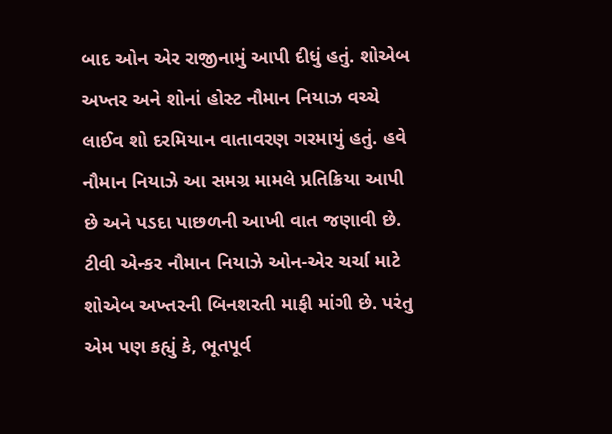બાદ ઓન એર રાજીનામું આપી દીધું હતું. શોએબ અખ્તર અને શોનાં હોસ્ટ નૌમાન નિયાઝ વચ્ચે લાઈવ શો દરમિયાન વાતાવરણ ગરમાયું હતું. હવે નૌમાન નિયાઝે આ સમગ્ર મામલે પ્રતિક્રિયા આપી છે અને પડદા પાછળની આખી વાત જણાવી છે. ટીવી એન્કર નૌમાન નિયાઝે ઓન-એર ચર્ચા માટે શોએબ અખ્તરની બિનશરતી માફી માંગી છે. પરંતુ એમ પણ કહ્યું કે, ભૂતપૂર્વ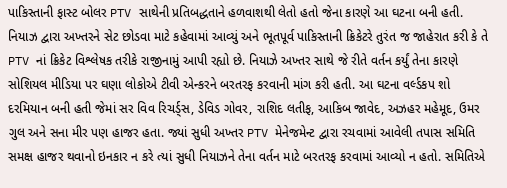પાકિસ્તાની ફાસ્ટ બોલર PTV સાથેની પ્રતિબદ્ધતાને હળવાશથી લેતો હતો જેના કારણે આ ઘટના બની હતી. નિયાઝ દ્વારા અખ્તરને સેટ છોડવા માટે કહેવામાં આવ્યું અને ભૂતપૂર્વ પાકિસ્તાની ક્રિકેટરે તુરંત જ જાહેરાત કરી કે તે PTV નાં ક્રિકેટ વિશ્લેષક તરીકે રાજીનામું આપી રહ્યો છે. નિયાઝે અખ્તર સાથે જે રીતે વર્તન કર્યું તેના કારણે સોશિયલ મીડિયા પર ઘણા લોકોએ ટીવી એન્કરને બરતરફ કરવાની માંગ કરી હતી. આ ઘટના વર્લ્ડકપ શો દરમિયાન બની હતી જેમાં સર વિવ રિચર્ડ્સ, ડેવિડ ગોવર, રાશિદ લતીફ, આકિબ જાવેદ, અઝહર મહેમૂદ, ઉમર ગુલ અને સના મીર પણ હાજર હતા. જ્યાં સુધી અખ્તર PTV મેનેજમેન્ટ દ્વારા રચવામાં આવેલી તપાસ સમિતિ સમક્ષ હાજર થવાનો ઇનકાર ન કરે ત્યાં સુધી નિયાઝને તેના વર્તન માટે બરતરફ કરવામાં આવ્યો ન હતો. સમિતિએ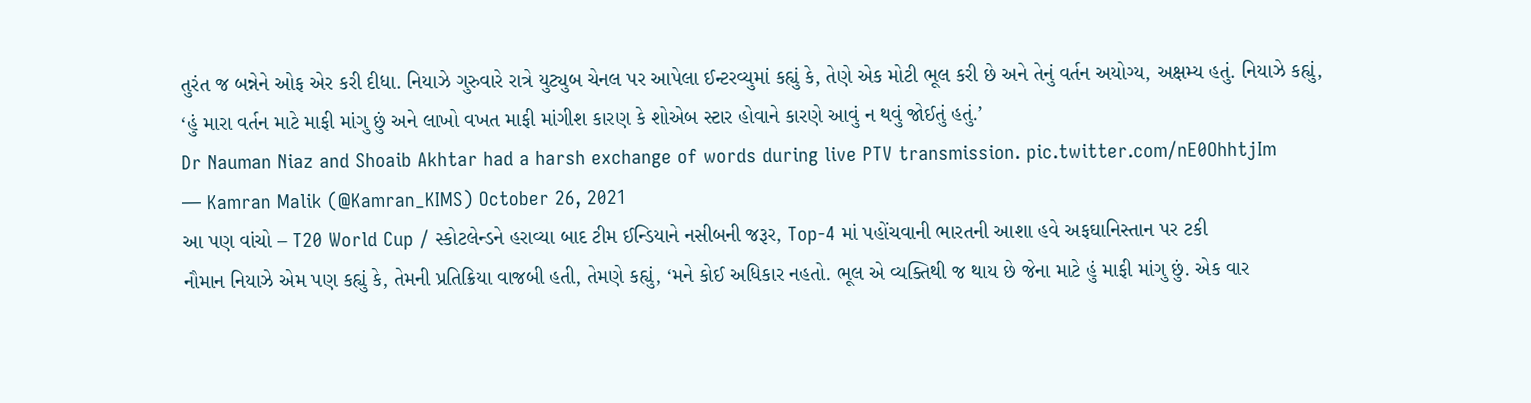તુરંત જ બન્નેને ઓફ એર કરી દીધા. નિયાઝે ગુરુવારે રાત્રે યુટ્યુબ ચેનલ પર આપેલા ઈન્ટરવ્યુમાં કહ્યું કે, તેણે એક મોટી ભૂલ કરી છે અને તેનું વર્તન અયોગ્ય, અક્ષમ્ય હતું. નિયાઝે કહ્યું, ‘હું મારા વર્તન માટે માફી માંગુ છું અને લાખો વખત માફી માંગીશ કારણ કે શોએબ સ્ટાર હોવાને કારણે આવું ન થવું જોઈતું હતું.’
Dr Nauman Niaz and Shoaib Akhtar had a harsh exchange of words during live PTV transmission. pic.twitter.com/nE0OhhtjIm
— Kamran Malik (@Kamran_KIMS) October 26, 2021
આ પણ વાંચો – T20 World Cup / સ્કોટલેન્ડને હરાવ્યા બાદ ટીમ ઈન્ડિયાને નસીબની જરૂર, Top-4 માં પહોંચવાની ભારતની આશા હવે અફઘાનિસ્તાન પર ટકી
નૌમાન નિયાઝે એમ પણ કહ્યું કે, તેમની પ્રતિક્રિયા વાજબી હતી, તેમણે કહ્યું, ‘મને કોઈ અધિકાર નહતો. ભૂલ એ વ્યક્તિથી જ થાય છે જેના માટે હું માફી માંગુ છું. એક વાર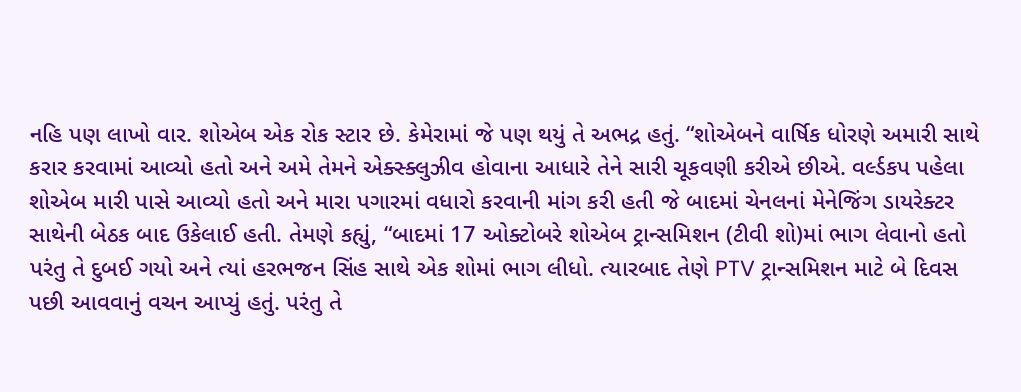નહિ પણ લાખો વાર. શોએબ એક રોક સ્ટાર છે. કેમેરામાં જે પણ થયું તે અભદ્ર હતું. “શોએબને વાર્ષિક ધોરણે અમારી સાથે કરાર કરવામાં આવ્યો હતો અને અમે તેમને એક્સ્ક્લુઝીવ હોવાના આધારે તેને સારી ચૂકવણી કરીએ છીએ. વર્લ્ડકપ પહેલા શોએબ મારી પાસે આવ્યો હતો અને મારા પગારમાં વધારો કરવાની માંગ કરી હતી જે બાદમાં ચેનલનાં મેનેજિંગ ડાયરેક્ટર સાથેની બેઠક બાદ ઉકેલાઈ હતી. તેમણે કહ્યું, “બાદમાં 17 ઓક્ટોબરે શોએબ ટ્રાન્સમિશન (ટીવી શો)માં ભાગ લેવાનો હતો પરંતુ તે દુબઈ ગયો અને ત્યાં હરભજન સિંહ સાથે એક શોમાં ભાગ લીધો. ત્યારબાદ તેણે PTV ટ્રાન્સમિશન માટે બે દિવસ પછી આવવાનું વચન આપ્યું હતું. પરંતુ તે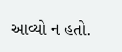આવ્યો ન હતો.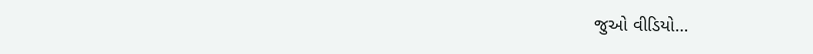જુઓ વીડિયો…